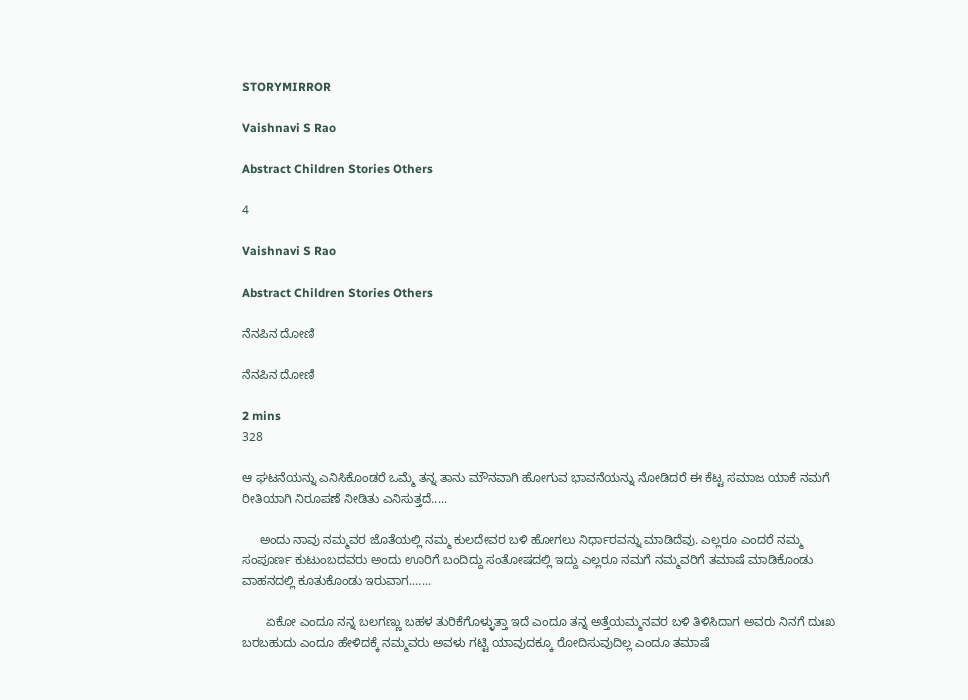STORYMIRROR

Vaishnavi S Rao

Abstract Children Stories Others

4

Vaishnavi S Rao

Abstract Children Stories Others

ನೆನಪಿನ ದೋಣಿ

ನೆನಪಿನ ದೋಣಿ

2 mins
328

ಆ ಘಟನೆಯನ್ನು ಎನಿಸಿಕೊಂಡರೆ ಒಮ್ಮೆ ತನ್ನ ತಾನು ಮೌನವಾಗಿ ಹೋಗುವ ಭಾವನೆಯನ್ನು ನೋಡಿದರೆ ಈ ಕೆಟ್ಟ ಸಮಾಜ ಯಾಕೆ ನಮಗೆ ರೀತಿಯಾಗಿ ನಿರೂಪಣೆ ನೀಡಿತು ಎನಿಸುತ್ತದೆ.....

     ಅಂದು ನಾವು ನಮ್ಮವರ ಜೊತೆಯಲ್ಲಿ ನಮ್ಮ ಕುಲದೇವರ ಬಳಿ ಹೋಗಲು ನಿರ್ಧಾರವನ್ನು ಮಾಡಿದೆವು. ಎಲ್ಲರೂ ಎಂದರೆ ನಮ್ಮ ಸಂಪೂರ್ಣ ಕುಟುಂಬದವರು ಅಂದು ಊರಿಗೆ ಬಂದಿದ್ದು ಸಂತೋಷದಲ್ಲಿ ಇದ್ದು ಎಲ್ಲರೂ ನಮಗೆ ನಮ್ಮವರಿಗೆ ತಮಾಷೆ ಮಾಡಿಕೊಂಡು ವಾಹನದಲ್ಲಿ ಕೂತುಕೊಂಡು ಇರುವಾಗ.......

       ಏಕೋ ಎಂದೂ ನನ್ನ ಬಲಗಣ್ಣು ಬಹಳ ತುರಿಕೆಗೊಳ್ಳುತ್ತಾ ಇದೆ ಎಂದೂ ತನ್ನ ಅತ್ತೆಯಮ್ಮನವರ ಬಳಿ ತಿಳಿಸಿದಾಗ ಅವರು ನಿನಗೆ ದುಃಖ ಬರಬಹುದು ಎಂದೂ ಹೇಳಿದಕ್ಕೆ ನಮ್ಮವರು ಅವಳು ಗಟ್ಟಿ ಯಾವುದಕ್ಕೂ ರೋದಿಸುವುದಿಲ್ಲ ಎಂದೂ ತಮಾಷೆ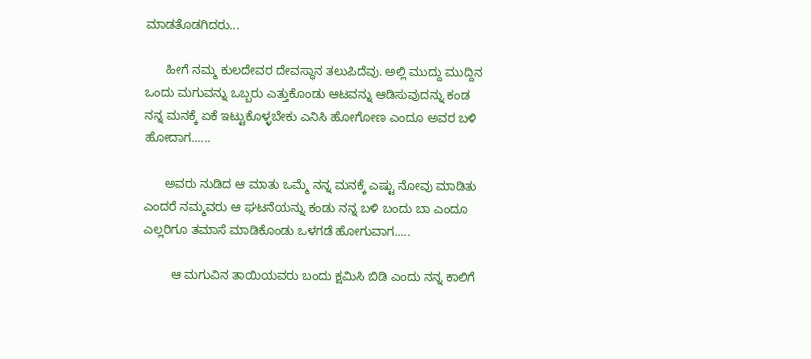ಮಾಡತೊಡಗಿದರು...

      ಹೀಗೆ ನಮ್ಮ ಕುಲದೇವರ ದೇವಸ್ಥಾನ ತಲುಪಿದೆವು. ಅಲ್ಲಿ ಮುದ್ದು ಮುದ್ದಿನ ಒಂದು ಮಗುವನ್ನು ಒಬ್ಬರು ಎತ್ತುಕೊಂಡು ಆಟವನ್ನು ಆಡಿಸುವುದನ್ನು ಕಂಡ ನನ್ನ ಮನಕ್ಕೆ ಏಕೆ ಇಟ್ಟುಕೊಳ್ಳಬೇಕು ಎನಿಸಿ ಹೋಗೋಣ ಎಂದೂ ಅವರ ಬಳಿ ಹೋದಾಗ......

      ಅವರು ನುಡಿದ ಆ ಮಾತು ಒಮ್ಮೆ ನನ್ನ ಮನಕ್ಕೆ ಎಷ್ಟು ನೋವು ಮಾಡಿತು ಎಂದರೆ ನಮ್ಮವರು ಆ ಘಟನೆಯನ್ನು ಕಂಡು ನನ್ನ ಬಳಿ ಬಂದು ಬಾ ಎಂದೂ ಎಲ್ಲರಿಗೂ ತಮಾಸೆ ಮಾಡಿಕೊಂಡು ಒಳಗಡೆ ಹೋಗುವಾಗ.....

        ಆ ಮಗುವಿನ ತಾಯಿಯವರು ಬಂದು ಕ್ಷಮಿಸಿ ಬಿಡಿ ಎಂದು ನನ್ನ ಕಾಲಿಗೆ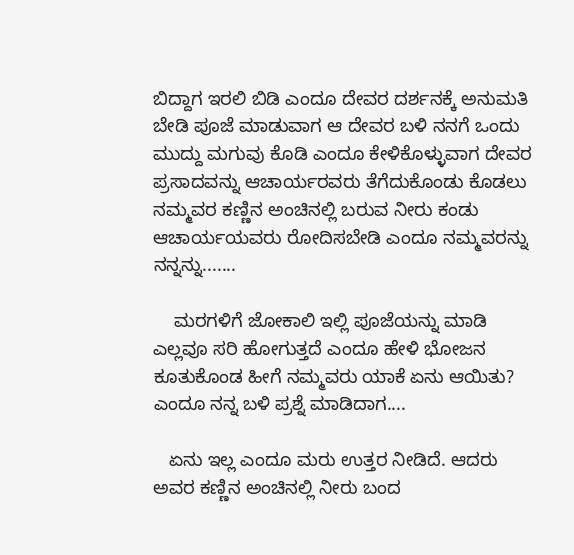ಬಿದ್ದಾಗ ಇರಲಿ ಬಿಡಿ ಎಂದೂ ದೇವರ ದರ್ಶನಕ್ಕೆ ಅನುಮತಿ ಬೇಡಿ ಪೂಜೆ ಮಾಡುವಾಗ ಆ ದೇವರ ಬಳಿ ನನಗೆ ಒಂದು ಮುದ್ದು ಮಗುವು ಕೊಡಿ ಎಂದೂ ಕೇಳಿಕೊಳ್ಳುವಾಗ ದೇವರ ಪ್ರಸಾದವನ್ನು ಆಚಾರ್ಯರವರು ತೆಗೆದುಕೊಂಡು ಕೊಡಲು ನಮ್ಮವರ ಕಣ್ಣಿನ ಅಂಚಿನಲ್ಲಿ ಬರುವ ನೀರು ಕಂಡು ಆಚಾರ್ಯಯವರು ರೋದಿಸಬೇಡಿ ಎಂದೂ ನಮ್ಮವರನ್ನು ನನ್ನನ್ನು.......

    ಮರಗಳಿಗೆ ಜೋಕಾಲಿ ಇಲ್ಲಿ ಪೂಜೆಯನ್ನು ಮಾಡಿ ಎಲ್ಲವೂ ಸರಿ ಹೋಗುತ್ತದೆ ಎಂದೂ ಹೇಳಿ ಭೋಜನ ಕೂತುಕೊಂಡ ಹೀಗೆ ನಮ್ಮವರು ಯಾಕೆ ಏನು ಆಯಿತು? ಎಂದೂ ನನ್ನ ಬಳಿ ಪ್ರಶ್ನೆ ಮಾಡಿದಾಗ....

   ಏನು ಇಲ್ಲ ಎಂದೂ ಮರು ಉತ್ತರ ನೀಡಿದೆ. ಆದರು ಅವರ ಕಣ್ಣಿನ ಅಂಚಿನಲ್ಲಿ ನೀರು ಬಂದ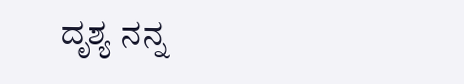ದೃಶ್ಯ ನನ್ನ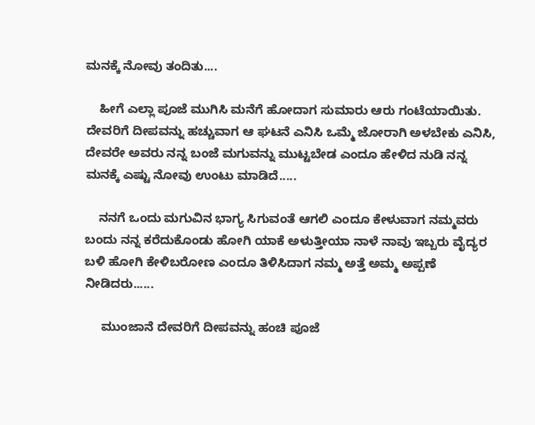ಮನಕ್ಕೆ ನೋವು ತಂದಿತು....

    ಹೀಗೆ ಎಲ್ಲಾ ಪೂಜೆ ಮುಗಿಸಿ ಮನೆಗೆ ಹೋದಾಗ ಸುಮಾರು ಆರು ಗಂಟೆಯಾಯಿತು. ದೇವರಿಗೆ ದೀಪವನ್ನು ಹಚ್ಚುವಾಗ ಆ ಘಟನೆ ಎನಿಸಿ ಒಮ್ಮೆ ಜೋರಾಗಿ ಅಳಬೇಕು ಎನಿಸಿ, ದೇವರೇ ಅವರು ನನ್ನ ಬಂಜೆ ಮಗುವನ್ನು ಮುಟ್ಟಬೇಡ ಎಂದೂ ಹೇಳಿದ ನುಡಿ ನನ್ನ ಮನಕ್ಕೆ ಎಷ್ಟು ನೋವು ಉಂಟು ಮಾಡಿದೆ.....

    ನನಗೆ ಒಂದು ಮಗುವಿನ ಭಾಗ್ಯ ಸಿಗುವಂತೆ ಆಗಲಿ ಎಂದೂ ಕೇಳುವಾಗ ನಮ್ಮವರು ಬಂದು ನನ್ನ ಕರೆದುಕೊಂಡು ಹೋಗಿ ಯಾಕೆ ಅಳುತ್ತೀಯಾ ನಾಳೆ ನಾವು ಇಬ್ಬರು ವೈದ್ಯರ ಬಳಿ ಹೋಗಿ ಕೇಳಿಬರೋಣ ಎಂದೂ ತಿಳಿಸಿದಾಗ ನಮ್ಮ ಅತ್ತೆ ಅಮ್ಮ ಅಪ್ಪಣೆ ನೀಡಿದರು......

     ಮುಂಜಾನೆ ದೇವರಿಗೆ ದೀಪವನ್ನು ಹಂಚಿ ಪೂಜೆ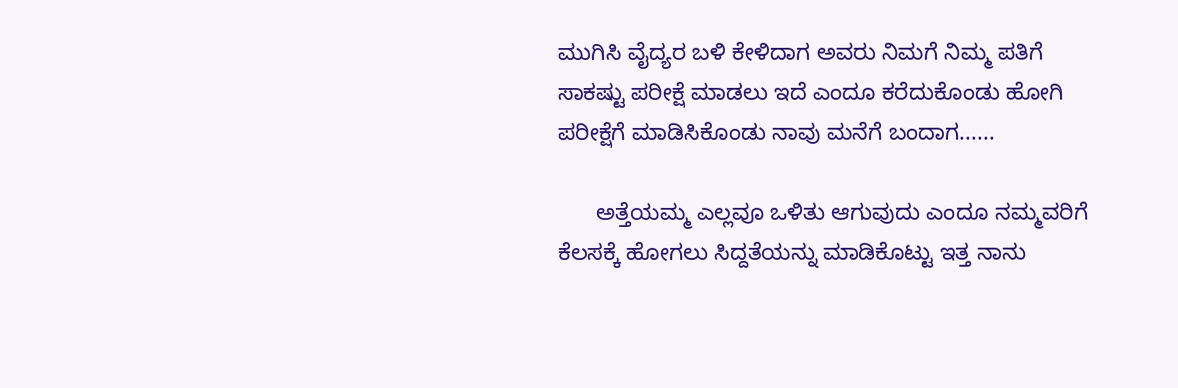ಮುಗಿಸಿ ವೈದ್ಯರ ಬಳಿ ಕೇಳಿದಾಗ ಅವರು ನಿಮಗೆ ನಿಮ್ಮ ಪತಿಗೆ ಸಾಕಷ್ಟು ಪರೀಕ್ಷೆ ಮಾಡಲು ಇದೆ ಎಂದೂ ಕರೆದುಕೊಂಡು ಹೋಗಿ ಪರೀಕ್ಷೆಗೆ ಮಾಡಿಸಿಕೊಂಡು ನಾವು ಮನೆಗೆ ಬಂದಾಗ......

      ಅತ್ತೆಯಮ್ಮ ಎಲ್ಲವೂ ಒಳಿತು ಆಗುವುದು ಎಂದೂ ನಮ್ಮವರಿಗೆ ಕೆಲಸಕ್ಕೆ ಹೋಗಲು ಸಿದ್ದತೆಯನ್ನು ಮಾಡಿಕೊಟ್ಟು ಇತ್ತ ನಾನು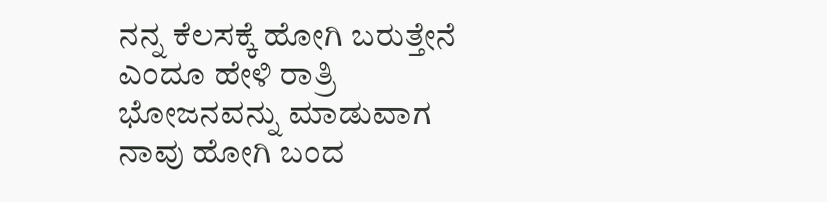ನನ್ನ ಕೆಲಸಕ್ಕೆ ಹೋಗಿ ಬರುತ್ತೇನೆ ಎಂದೂ ಹೇಳಿ ರಾತ್ರಿ ಭೋಜನವನ್ನು ಮಾಡುವಾಗ ನಾವು ಹೋಗಿ ಬಂದ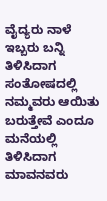ವೈದ್ಯರು ನಾಳೆ ಇಬ್ಬರು ಬನ್ನಿ ತಿಳಿಸಿದಾಗ ಸಂತೋಷದಲ್ಲಿ ನಮ್ಮವರು ಆಯಿತು ಬರುತ್ತೇವೆ ಎಂದೂ ಮನೆಯಲ್ಲಿ ತಿಳಿಸಿದಾಗ ಮಾವನವರು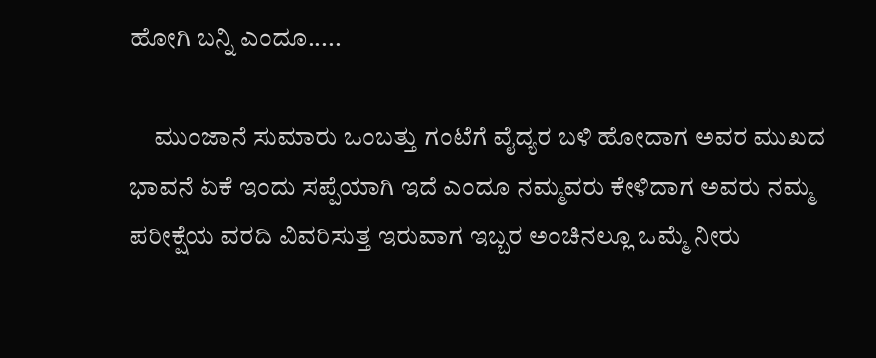ಹೋಗಿ ಬನ್ನಿ ಎಂದೂ.....

     ಮುಂಜಾನೆ ಸುಮಾರು ಒಂಬತ್ತು ಗಂಟೆಗೆ ವೈದ್ಯರ ಬಳಿ ಹೋದಾಗ ಅವರ ಮುಖದ ಭಾವನೆ ಏಕೆ ಇಂದು ಸಪ್ಪೆಯಾಗಿ ಇದೆ ಎಂದೂ ನಮ್ಮವರು ಕೇಳಿದಾಗ ಅವರು ನಮ್ಮ ಪರೀಕ್ಷೆಯ ವರದಿ ವಿವರಿಸುತ್ತ ಇರುವಾಗ ಇಬ್ಬರ ಅಂಚಿನಲ್ಲೂ ಒಮ್ಮೆ ನೀರು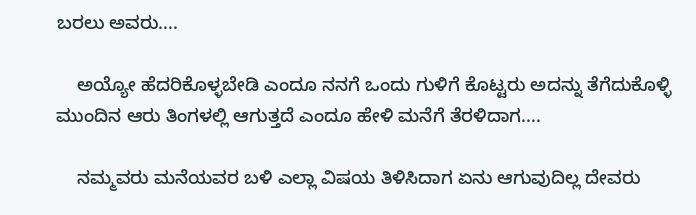ಬರಲು ಅವರು....

    ಅಯ್ಯೋ ಹೆದರಿಕೊಳ್ಳಬೇಡಿ ಎಂದೂ ನನಗೆ ಒಂದು ಗುಳಿಗೆ ಕೊಟ್ಟರು ಅದನ್ನು ತೆಗೆದುಕೊಳ್ಳಿ ಮುಂದಿನ ಆರು ತಿಂಗಳಲ್ಲಿ ಆಗುತ್ತದೆ ಎಂದೂ ಹೇಳಿ ಮನೆಗೆ ತೆರಳಿದಾಗ....

    ನಮ್ಮವರು ಮನೆಯವರ ಬಳಿ ಎಲ್ಲಾ ವಿಷಯ ತಿಳಿಸಿದಾಗ ಏನು ಆಗುವುದಿಲ್ಲ ದೇವರು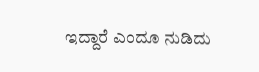ಇದ್ದಾರೆ ಎಂದೂ ನುಡಿದು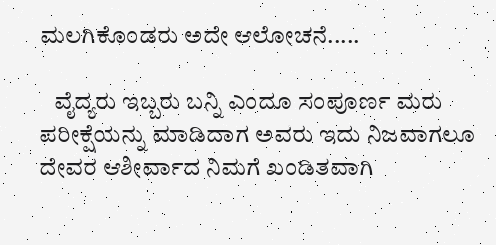ಮಲಗಿಕೊಂಡರು ಅದೇ ಆಲೋಚನೆ.....

   ವೈದ್ಯರು ಇಬ್ಬರು ಬನ್ನಿ ಎಂದೂ ಸಂಪೂರ್ಣ ಮರು ಪರೀಕ್ಷೆಯನ್ನು ಮಾಡಿದಾಗ ಅವರು ಇದು ನಿಜವಾಗಲೂ ದೇವರ ಆಶೀರ್ವಾದ ನಿಮಗೆ ಖಂಡಿತವಾಗಿ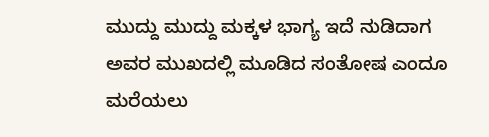ಮುದ್ದು ಮುದ್ದು ಮಕ್ಕಳ ಭಾಗ್ಯ ಇದೆ ನುಡಿದಾಗ ಅವರ ಮುಖದಲ್ಲಿ ಮೂಡಿದ ಸಂತೋಷ ಎಂದೂ ಮರೆಯಲು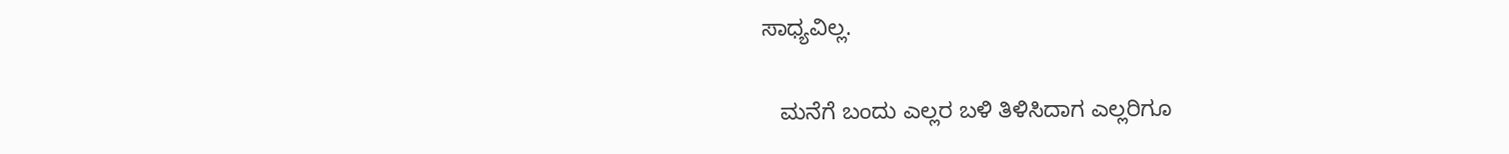ಸಾಧ್ಯವಿಲ್ಲ.

   ಮನೆಗೆ ಬಂದು ಎಲ್ಲರ ಬಳಿ ತಿಳಿಸಿದಾಗ ಎಲ್ಲರಿಗೂ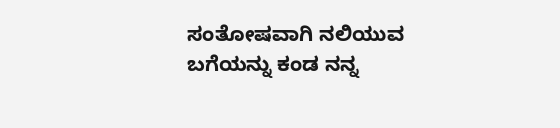ಸಂತೋಷವಾಗಿ ನಲಿಯುವ ಬಗೆಯನ್ನು ಕಂಡ ನನ್ನ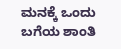ಮನಕ್ಕೆ ಒಂದು ಬಗೆಯ ಶಾಂತಿ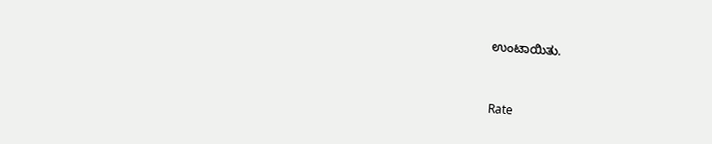ಉಂಟಾಯಿತು.



Rate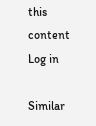this content
Log in

Similar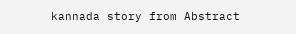kannada story from Abstract